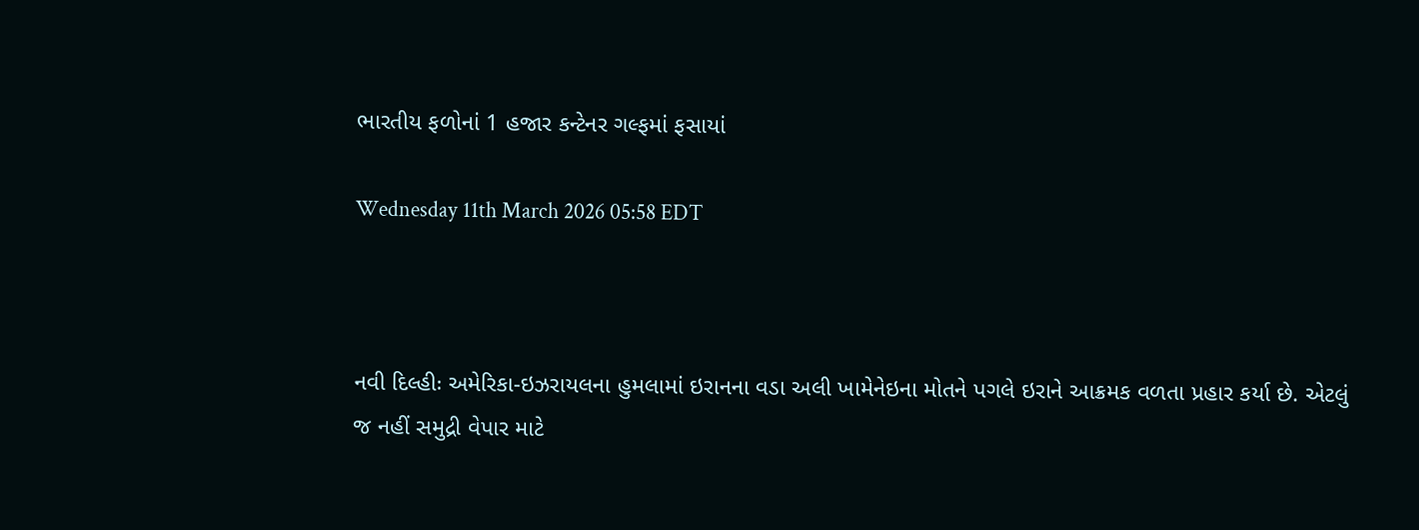ભારતીય ફળોનાં 1 હજાર કન્ટેનર ગલ્ફમાં ફસાયાં

Wednesday 11th March 2026 05:58 EDT



નવી દિલ્હીઃ અમેરિકા-ઇઝરાયલના હુમલામાં ઇરાનના વડા અલી ખામેનેઇના મોતને પગલે ઇરાને આક્રમક વળતા પ્રહાર કર્યા છે. એટલું જ નહીં સમુદ્રી વેપાર માટે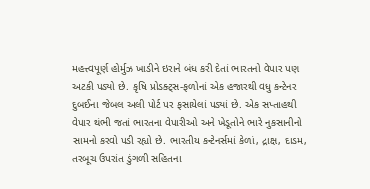મહત્ત્વપૂર્ણ હોર્મુઝ ખાડીને ઇરાને બંધ કરી દેતાં ભારતનો વેપાર પણ અટકી પડ્યો છે. કૃષિ પ્રોડક્ટ્સ-ફળોનાં એક હજારથી વધુ કન્ટેનર દુબઈના જેબલ અલી પોર્ટ પર ફસાયેલાં પડ્યાં છે. એક સપ્તાહથી વેપાર થંભી જતાં ભારતના વેપારીઓ અને ખેડૂતોને ભારે નુકસાનીનો સામનો કરવો પડી રહ્યો છે. ભારતીય કન્ટેનર્સમાં કેળાં, દ્રાક્ષ, દાડમ, તરબૂચ ઉપરાંત ડુંગળી સહિતના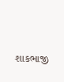શાકભાજી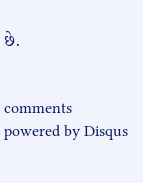છે.


comments powered by Disqus